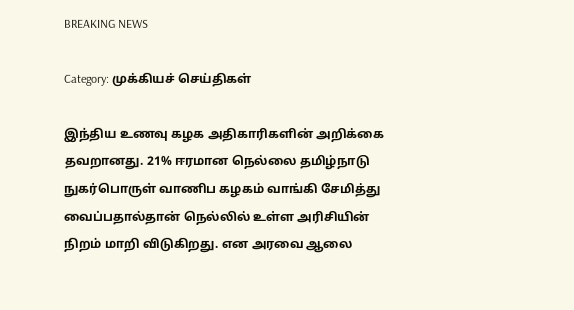BREAKING NEWS

Category: முக்கியச் செய்திகள்

இந்திய உணவு கழக அதிகாரிகளின் அறிக்கை தவறானது. 21% ஈரமான நெல்லை தமிழ்நாடு நுகர்பொருள் வாணிப கழகம் வாங்கி சேமித்து வைப்பதால்தான் நெல்லில் உள்ள அரிசியின் நிறம் மாறி விடுகிறது. என அரவை ஆலை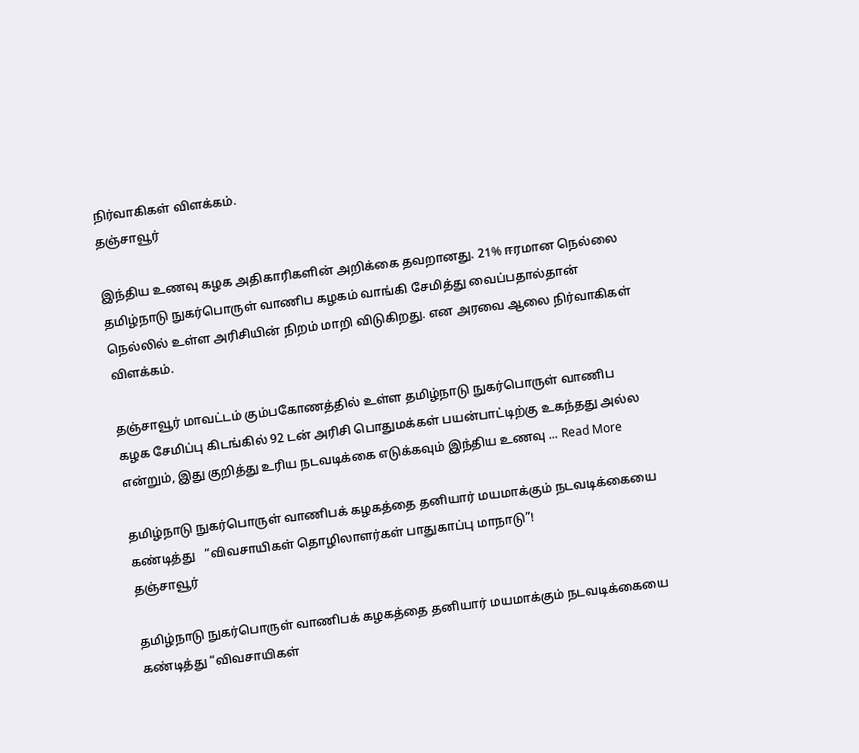நிர்வாகிகள் விளக்கம்.
தஞ்சாவூர்

இந்திய உணவு கழக அதிகாரிகளின் அறிக்கை தவறானது. 21% ஈரமான நெல்லை தமிழ்நாடு நுகர்பொருள் வாணிப கழகம் வாங்கி சேமித்து வைப்பதால்தான் நெல்லில் உள்ள அரிசியின் நிறம் மாறி விடுகிறது. என அரவை ஆலை நிர்வாகிகள் விளக்கம்.

தஞ்சாவூர் மாவட்டம் கும்பகோணத்தில் உள்ள தமிழ்நாடு நுகர்பொருள் வாணிப கழக சேமிப்பு கிடங்கில் 92 டன் அரிசி பொதுமக்கள் பயன்பாட்டிற்கு உகந்தது அல்ல என்றும், இது குறித்து உரிய நடவடிக்கை எடுக்கவும் இந்திய உணவு ... Read More

தமிழ்நாடு நுகர்பொருள் வாணிபக் கழகத்தை தனியார் மயமாக்கும் நடவடிக்கையை கண்டித்து   “விவசாயிகள் தொழிலாளர்கள் பாதுகாப்பு மாநாடு”!
தஞ்சாவூர்

தமிழ்நாடு நுகர்பொருள் வாணிபக் கழகத்தை தனியார் மயமாக்கும் நடவடிக்கையை கண்டித்து “விவசாயிகள்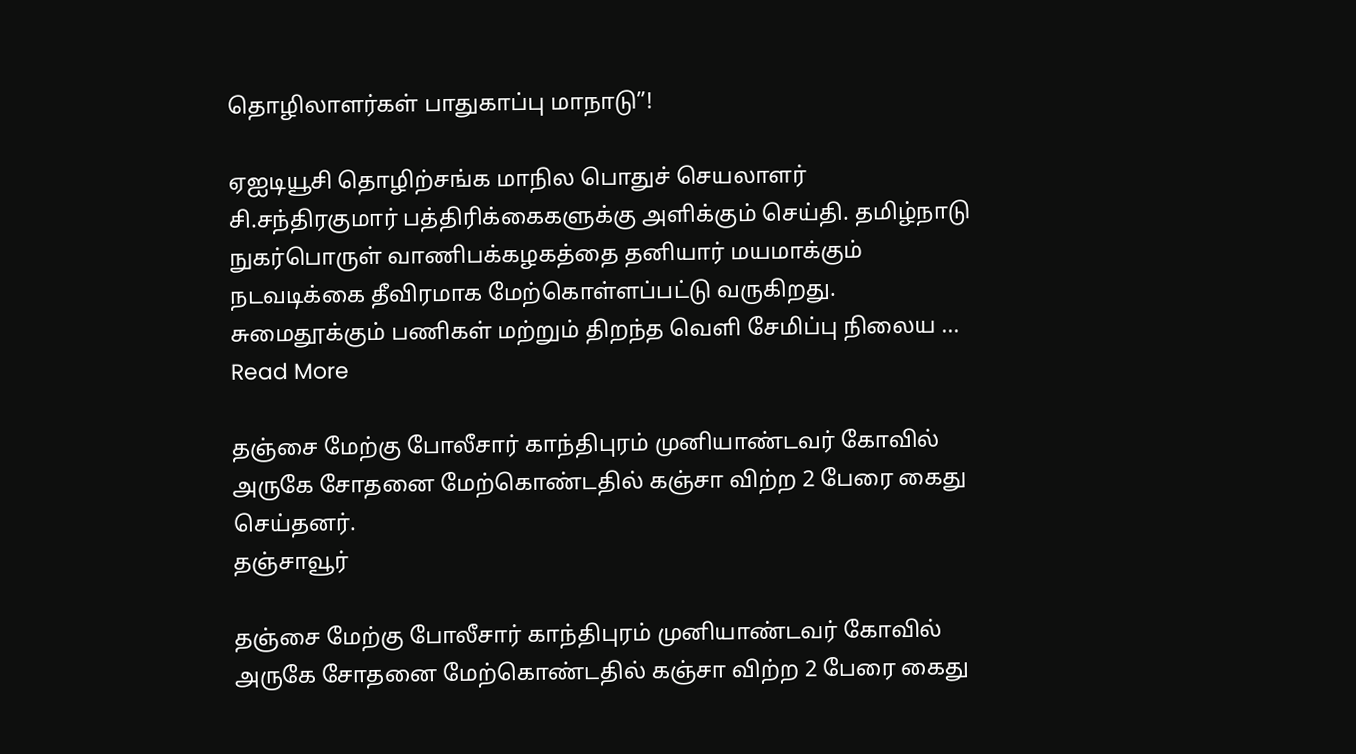தொழிலாளர்கள் பாதுகாப்பு மாநாடு”!

ஏஐடியூசி தொழிற்சங்க மாநில பொதுச் செயலாளர் சி.சந்திரகுமார் பத்திரிக்கைகளுக்கு அளிக்கும் செய்தி. தமிழ்நாடு நுகர்பொருள் வாணிபக்கழகத்தை தனியார் மயமாக்கும் நடவடிக்கை தீவிரமாக மேற்கொள்ளப்பட்டு வருகிறது. சுமைதூக்கும் பணிகள் மற்றும் திறந்த வெளி சேமிப்பு நிலைய ... Read More

தஞ்சை மேற்கு போலீசார் காந்திபுரம் முனியாண்டவர் கோவில் அருகே சோதனை மேற்கொண்டதில் கஞ்சா விற்ற 2 பேரை கைது செய்தனர்.
தஞ்சாவூர்

தஞ்சை மேற்கு போலீசார் காந்திபுரம் முனியாண்டவர் கோவில் அருகே சோதனை மேற்கொண்டதில் கஞ்சா விற்ற 2 பேரை கைது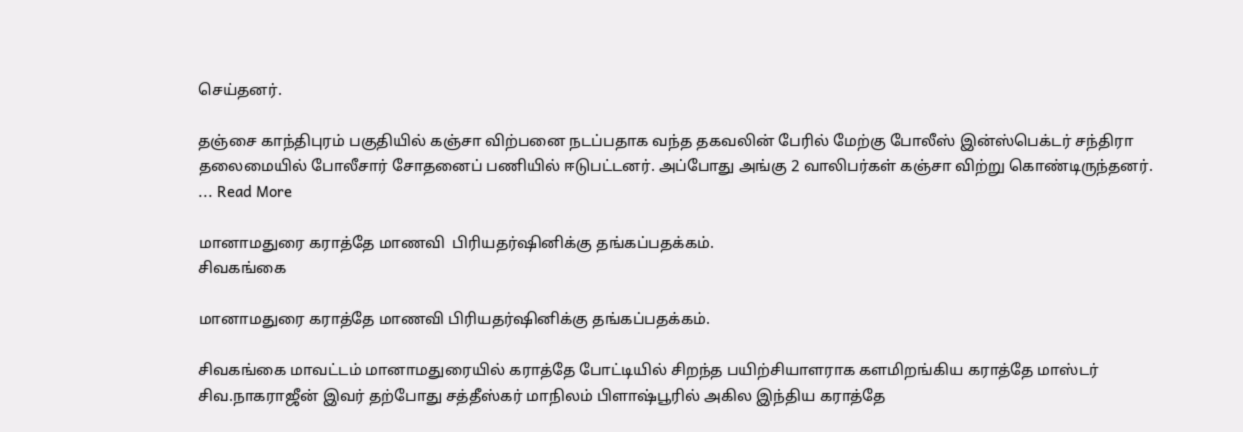செய்தனர்.

தஞ்சை காந்திபுரம் பகுதியில் கஞ்சா விற்பனை நடப்பதாக வந்த தகவலின் பேரில் மேற்கு போலீஸ் இன்ஸ்பெக்டர் சந்திரா தலைமையில் போலீசார் சோதனைப் பணியில் ஈடுபட்டனர். அப்போது அங்கு 2 வாலிபர்கள் கஞ்சா விற்று கொண்டிருந்தனர். ... Read More

மானாமதுரை கராத்தே மாணவி  பிரியதர்ஷினிக்கு தங்கப்பதக்கம்.
சிவகங்கை

மானாமதுரை கராத்தே மாணவி பிரியதர்ஷினிக்கு தங்கப்பதக்கம்.

சிவகங்கை மாவட்டம் மானாமதுரையில் கராத்தே போட்டியில் சிறந்த பயிற்சியாளராக களமிறங்கிய கராத்தே மாஸ்டர் சிவ.நாகராஜீன் இவர் தற்போது சத்தீஸ்கர் மாநிலம் பிளாஷ்பூரில் அகில இந்திய கராத்தே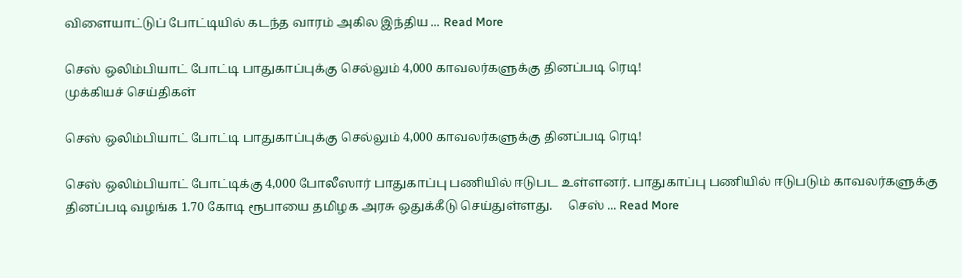விளையாட்டுப் போட்டியில் கடந்த வாரம் அகில இந்திய ... Read More

செஸ் ஒலிம்பியாட் போட்டி பாதுகாப்புக்கு செல்லும் 4,000 காவலர்களுக்கு தினப்படி ரெடி!
முக்கியச் செய்திகள்

செஸ் ஒலிம்பியாட் போட்டி பாதுகாப்புக்கு செல்லும் 4,000 காவலர்களுக்கு தினப்படி ரெடி!

செஸ் ஒலிம்பியாட் போட்டிக்கு 4,000 போலீஸார் பாதுகாப்பு பணியில் ஈடுபட உள்ளனர். பாதுகாப்பு பணியில் ஈடுபடும் காவலர்களுக்கு தினப்படி வழங்க 1.70 கோடி ரூபாயை தமிழக அரசு ஒதுக்கீடு செய்துள்ளது.     செஸ் ... Read More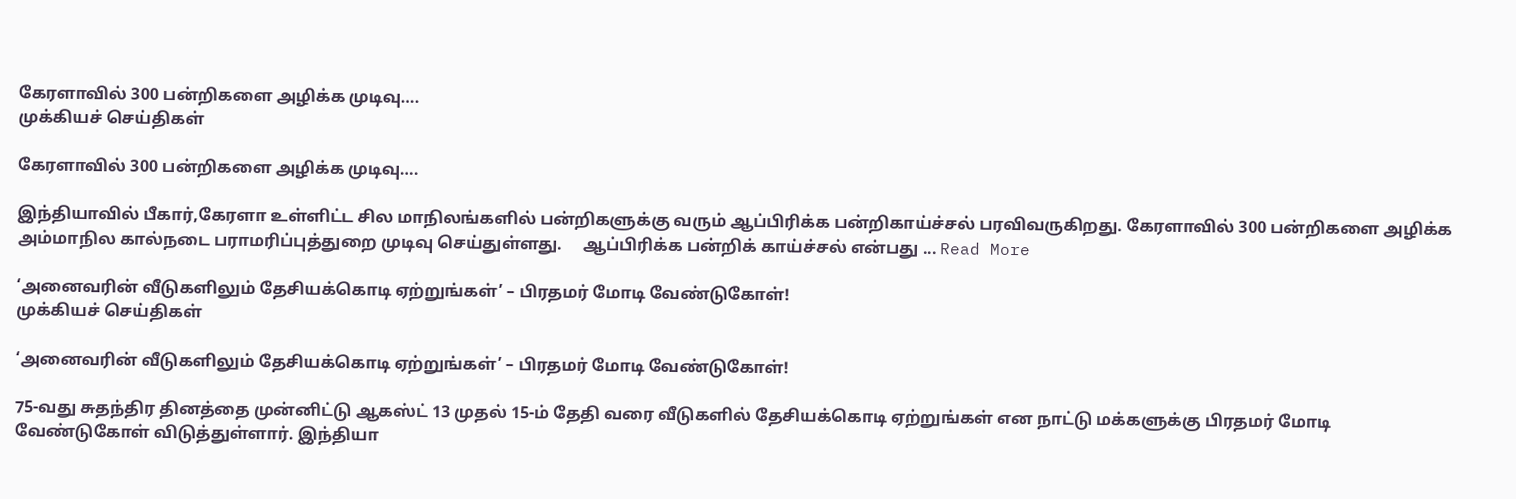கேரளாவில் 300 பன்றிகளை அழிக்க முடிவு….
முக்கியச் செய்திகள்

கேரளாவில் 300 பன்றிகளை அழிக்க முடிவு….

இந்தியாவில் பீகார்,கேரளா உள்ளிட்ட சில மாநிலங்களில் பன்றிகளுக்கு வரும் ஆப்பிரிக்க பன்றிகாய்ச்சல் பரவிவருகிறது. கேரளாவில் 300 பன்றிகளை அழிக்க அம்மாநில கால்நடை பராமரிப்புத்துறை முடிவு செய்துள்ளது.     ஆப்பிரிக்க பன்றிக் காய்ச்சல் என்பது ... Read More

‘அனைவரின் வீடுகளிலும் தேசியக்கொடி ஏற்றுங்கள்’ – பிரதமர் மோடி வேண்டுகோள்!
முக்கியச் செய்திகள்

‘அனைவரின் வீடுகளிலும் தேசியக்கொடி ஏற்றுங்கள்’ – பிரதமர் மோடி வேண்டுகோள்!

75-வது சுதந்திர தினத்தை முன்னிட்டு ஆகஸ்ட் 13 முதல் 15-ம் தேதி வரை வீடுகளில் தேசியக்கொடி ஏற்றுங்கள் என நாட்டு மக்களுக்கு பிரதமர் மோடி வேண்டுகோள் விடுத்துள்ளார். இந்தியா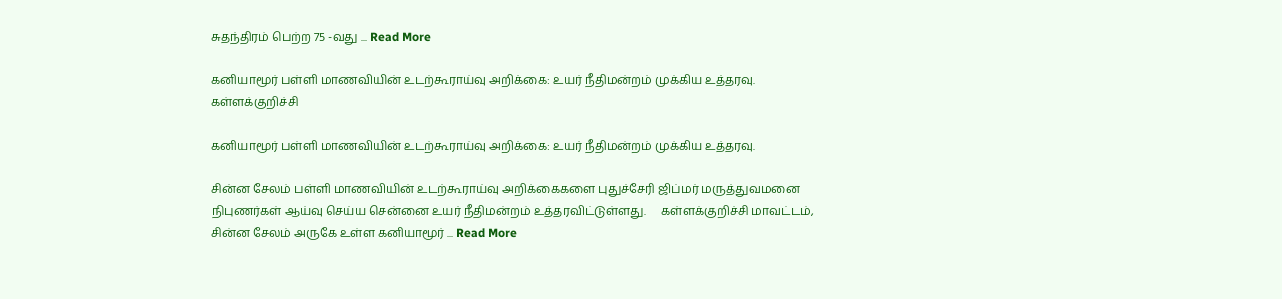சுதந்திரம் பெற்ற 75 -வது ... Read More

கனியாமூர் பள்ளி மாணவியின் உடற்கூராய்வு அறிக்கை: உயர் நீதிமன்றம் முக்கிய உத்தரவு.
கள்ளக்குறிச்சி

கனியாமூர் பள்ளி மாணவியின் உடற்கூராய்வு அறிக்கை: உயர் நீதிமன்றம் முக்கிய உத்தரவு.

சின்ன சேலம் பள்ளி மாணவியின் உடற்கூராய்வு அறிக்கைகளை புதுச்சேரி ஜிப்மர் மருத்துவமனை நிபுணர்கள் ஆய்வு செய்ய சென்னை உயர் நீதிமன்றம் உத்தரவிட்டுள்ளது.     கள்ளக்குறிச்சி மாவட்டம், சின்ன சேலம் அருகே உள்ள கனியாமூர் ... Read More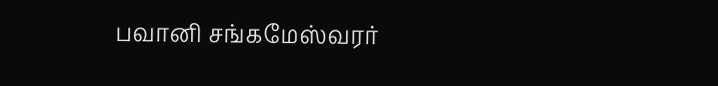பவானி சங்கமேஸ்வரர்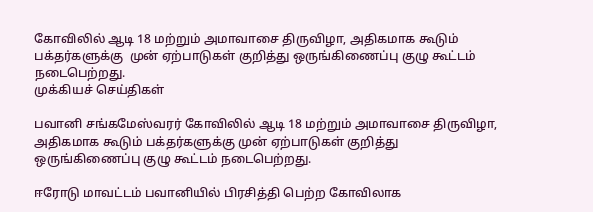கோவிலில் ஆடி 18 மற்றும் அமாவாசை திருவிழா, அதிகமாக கூடும் பக்தர்களுக்கு  முன் ஏற்பாடுகள் குறித்து ஒருங்கிணைப்பு குழு கூட்டம் நடைபெற்றது.
முக்கியச் செய்திகள்

பவானி சங்கமேஸ்வரர் கோவிலில் ஆடி 18 மற்றும் அமாவாசை திருவிழா, அதிகமாக கூடும் பக்தர்களுக்கு முன் ஏற்பாடுகள் குறித்து ஒருங்கிணைப்பு குழு கூட்டம் நடைபெற்றது.

ஈரோடு மாவட்டம் பவானியில் பிரசித்தி பெற்ற கோவிலாக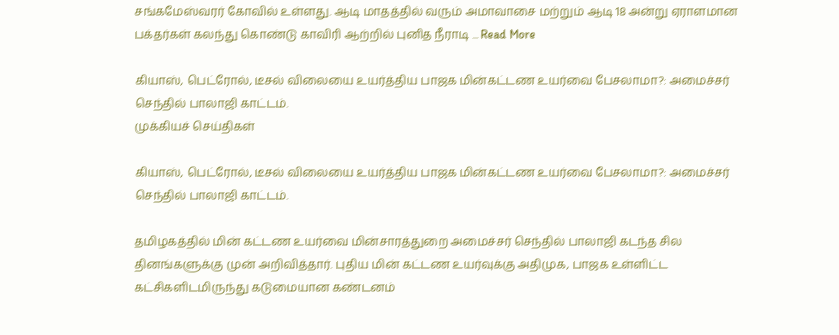சங்கமேஸ்வரர் கோவில் உள்ளது. ஆடி மாதத்தில் வரும் அமாவாசை மற்றும் ஆடி 18 அன்று ஏராளமான பக்தர்கள் கலந்து கொண்டு காவிரி ஆற்றில் புனித நீராடி ... Read More

கியாஸ், பெட்ரோல், டீசல் விலையை உயர்த்திய பாஜக மின்கட்டண உயர்வை பேசலாமா?: அமைச்சர் செந்தில் பாலாஜி காட்டம்.
முக்கியச் செய்திகள்

கியாஸ், பெட்ரோல், டீசல் விலையை உயர்த்திய பாஜக மின்கட்டண உயர்வை பேசலாமா?: அமைச்சர் செந்தில் பாலாஜி காட்டம்.

தமிழகத்தில் மின் கட்டண உயர்வை மின்சாரத்துறை அமைச்சர் செந்தில் பாலாஜி கடந்த சில தினங்களுக்கு முன் அறிவித்தார். புதிய மின் கட்டண உயர்வுக்கு அதிமுக, பாஜக உள்ளிட்ட கட்சிகளிடமிருந்து கடுமையான கண்டனம்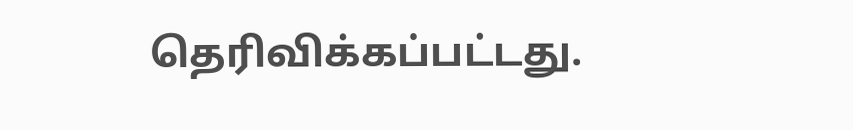தெரிவிக்கப்பட்டது.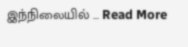இந்நிலையில் ... Read More